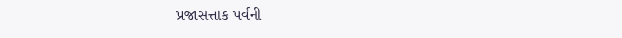પ્રજાસત્તાક પર્વની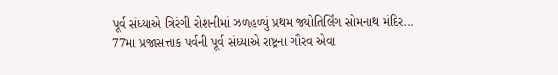પૂર્વ સંધ્યાએ ત્રિરંગી રોશનીમાં ઝળહળ્યું પ્રથમ જ્યોતિર્લિંગ સોમનાથ મંદિર...
77મા પ્રજાસત્તાક પર્વની પૂર્વ સંધ્યાએ રાષ્ટ્રના ગૌરવ એવા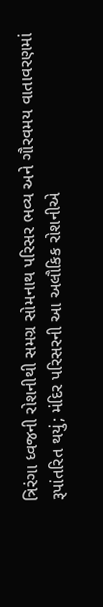ત્રિરંગા ધ્વજની રોશનીથી સમગ્ર સોમનાથ પરિસર ભવ્ય અને ગૌરવમય વાતાવરણમાં રૂપાંતરિત થયું; મંદિર પરિસરની આ અલૌકિક રોશનીએ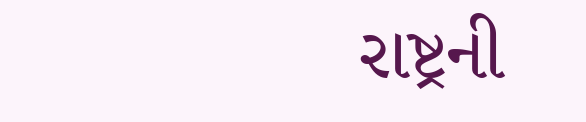રાષ્ટ્રની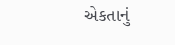એકતાનું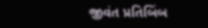જીવંત પ્રતિબિંબ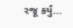રજૂ કર્યું...